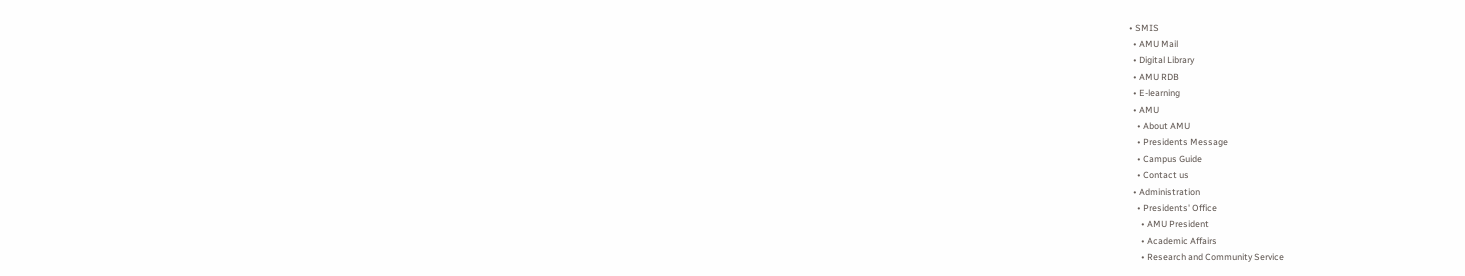• SMIS
  • AMU Mail
  • Digital Library
  • AMU RDB
  • E-learning
  • AMU
    • About AMU
    • Presidents Message
    • Campus Guide
    • Contact us
  • Administration
    • Presidents' Office
      • AMU President
      • Academic Affairs
      • Research and Community Service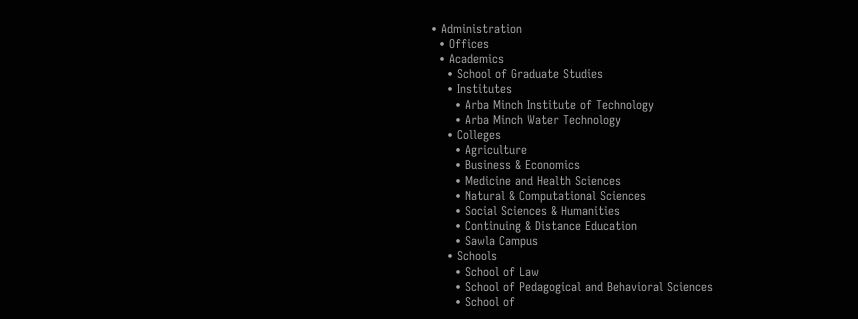• Administration
  • Offices
  • Academics
    • School of Graduate Studies
    • Institutes
      • Arba Minch Institute of Technology
      • Arba Minch Water Technology
    • Colleges
      • Agriculture
      • Business & Economics
      • Medicine and Health Sciences
      • Natural & Computational Sciences
      • Social Sciences & Humanities
      • Continuing & Distance Education
      • Sawla Campus
    • Schools
      • School of Law
      • School of Pedagogical and Behavioral Sciences
      • School of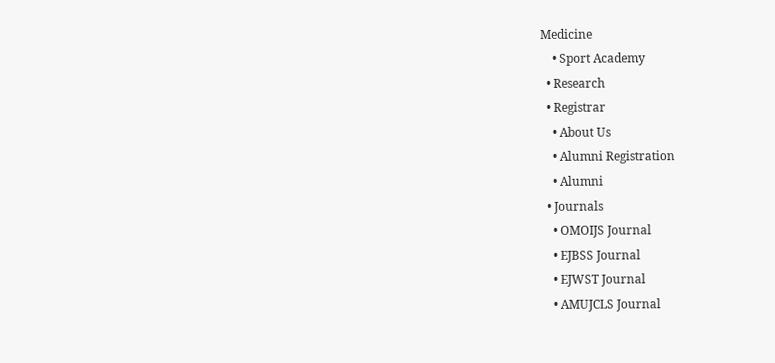Medicine
    • Sport Academy
  • Research
  • Registrar
    • About Us
    • Alumni Registration
    • Alumni
  • Journals
    • OMOIJS Journal
    • EJBSS Journal
    • EJWST Journal
    • AMUJCLS Journal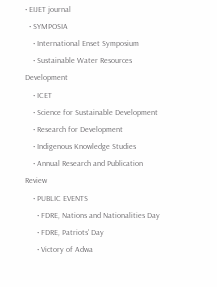• EIJET journal
  • SYMPOSIA
    • International Enset Symposium
    • Sustainable Water Resources Development
    • ICET
    • Science for Sustainable Development
    • Research for Development
    • Indigenous Knowledge Studies
    • Annual Research and Publication Review
    • PUBLIC EVENTS
      • FDRE, Nations and Nationalities Day
      • FDRE, Patriots' Day
      • Victory of Adwa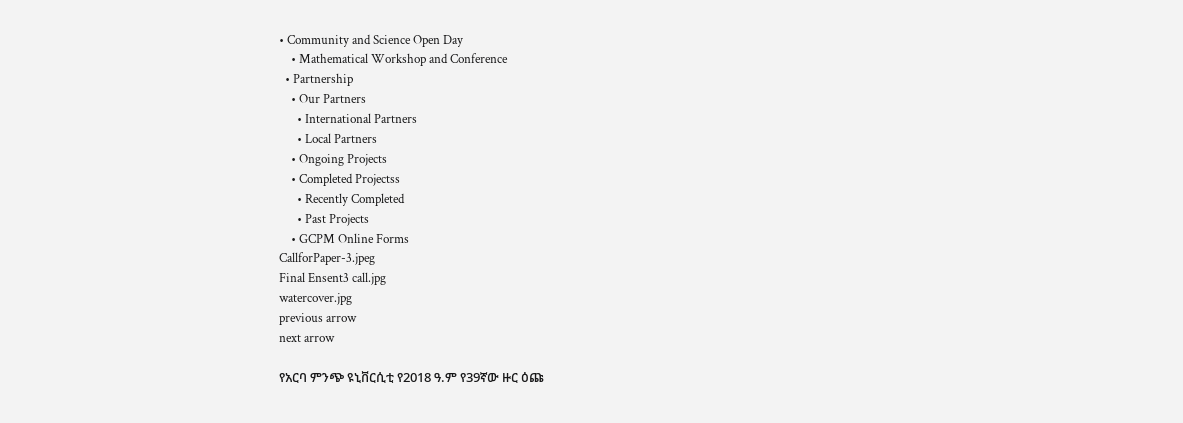• Community and Science Open Day
    • Mathematical Workshop and Conference
  • Partnership
    • Our Partners
      • International Partners
      • Local Partners
    • Ongoing Projects
    • Completed Projectss
      • Recently Completed
      • Past Projects
    • GCPM Online Forms
CallforPaper-3.jpeg
Final Ensent3 call.jpg
watercover.jpg
previous arrow
next arrow

የአርባ ምንጭ ዩኒቨርሲቲ የ2018 ዓ.ም የ39ኛው ዙር ዕጩ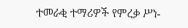ተመራቂ ተማሪዎች የምረቃ ሥነ-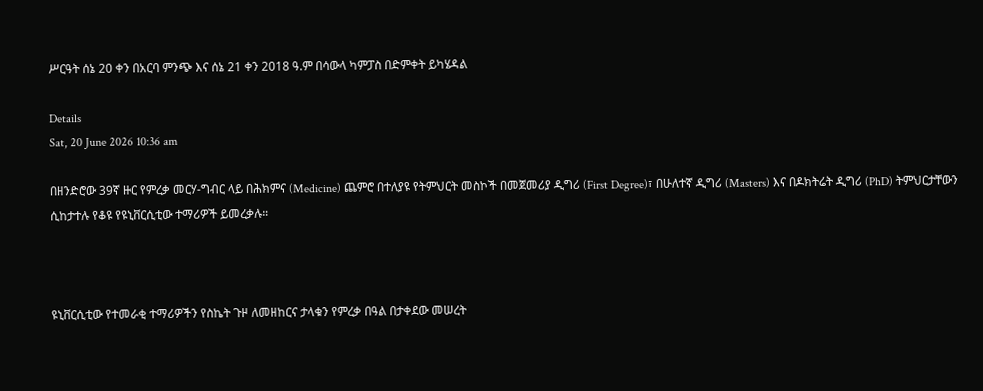ሥርዓት ሰኔ 20 ቀን በአርባ ምንጭ እና ሰኔ 21 ቀን 2018 ዓ.ም በሳውላ ካምፓስ በድምቀት ይካሄዳል

Details
Sat, 20 June 2026 10:36 am

በዘንድሮው 39ኛ ዙር የምረቃ መርሃ-ግብር ላይ በሕክምና (Medicine) ጨምሮ በተለያዩ የትምህርት መስኮች በመጀመሪያ ዲግሪ (First Degree)፣ በሁለተኛ ዲግሪ (Masters) እና በዶክትሬት ዲግሪ (PhD) ትምህርታቸውን ሲከታተሉ የቆዩ የዩኒቨርሲቲው ተማሪዎች ይመረቃሉ።



ዩኒቨርሲቲው የተመራቂ ተማሪዎችን የስኬት ጉዞ ለመዘከርና ታላቁን የምረቃ በዓል በታቀደው መሠረት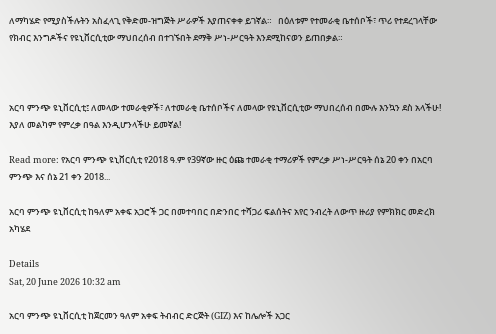ለማካሄድ የሚያስችሉትን አስፈላጊ የቅድመ-ዝግጅት ሥራዎች እያጠናቀቀ ይገኛል።   በዕለቱም የተመራቂ ቤተሰቦች፣ ጥሪ የተደረገላቸው የክብር እንግዶችና የዩኒቨርሲቲው ማህበረሰብ በተገኙበት ደማቅ ሥነ-ሥርዓት እንደሚከናወን ይጠበቃል።



አርባ ምንጭ ዩኒቨርሲቲ፤ ለመላው ተመራቂዎች፣ ለተመራቂ ቤተሰቦችና ለመላው የዩኒቨርሲቲው ማህበረሰብ በሙሉ እንኳን ደስ አላችሁ! እያለ መልካም የምረቃ በዓል እንዲሆንላችሁ ይመኛል!

Read more: የአርባ ምንጭ ዩኒቨርሲቲ የ2018 ዓ.ም የ39ኛው ዙር ዕጩ ተመራቂ ተማሪዎች የምረቃ ሥነ-ሥርዓት ሰኔ 20 ቀን በአርባ ምንጭ እና ሰኔ 21 ቀን 2018...

አርባ ምንጭ ዩኒቨርሲቲ ከዓለም አቀፍ አጋሮች ጋር በመተባበር በድንበር ተሻጋሪ ፍልሰትና አየር ንብረት ለውጥ ዙሪያ የምክክር መድረክ አካሄደ

Details
Sat, 20 June 2026 10:32 am

አርባ ምንጭ ዩኒቨርሲቲ ከጀርመን ዓለም አቀፍ ትብብር ድርጅት (GIZ) እና ከሌሎች አጋር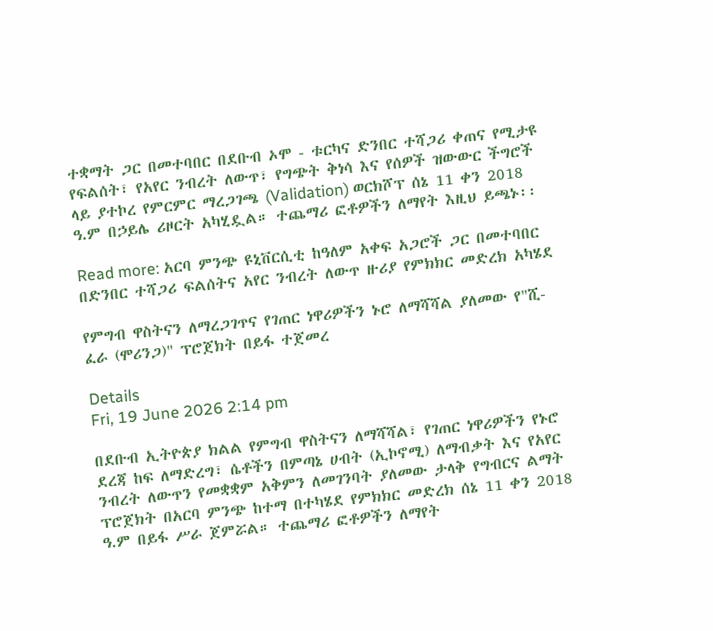ተቋማት ጋር በመተባበር በደቡብ ኦሞ - ቱርካና ድንበር ተሻጋሪ ቀጠና የሚታዩ የፍልሰት፣ የአየር ንብረት ለውጥ፣ የግጭት ቅነሳ እና የሰዎች ዝውውር ችግሮች ላይ ያተኮረ የምርምር ማረጋገጫ (Validation) ወርክሾፕ ሰኔ 11 ቀን 2018 ዓ.ም በኃይሌ ሪዞርት አካሂዷል። ተጨማሪ ፎቶዎችን ለማየት እዚህ ይጫኑ፡፡

Read more: አርባ ምንጭ ዩኒቨርሲቲ ከዓለም አቀፍ አጋሮች ጋር በመተባበር በድንበር ተሻጋሪ ፍልሰትና አየር ንብረት ለውጥ ዙሪያ የምክክር መድረክ አካሄደ

የምግብ ዋስትናን ለማረጋገጥና የገጠር ነዋሪዎችን ኑሮ ለማሻሻል ያለመው የ"ሺ-ፈራ (ሞሪንጋ)" ፕሮጀክት በይፋ ተጀመረ

Details
Fri, 19 June 2026 2:14 pm

በደቡብ ኢትዮጵያ ክልል የምግብ ዋስትናን ለማሻሻል፣ የገጠር ነዋሪዎችን የኑሮ ደረጃ ከፍ ለማድረግ፣ ሴቶችን በምጣኔ ሀብት (ኢኮኖሚ) ለማብቃት እና የአየር ንብረት ለውጥን የመቋቋም አቅምን ለመገንባት ያለመው ታላቅ የግብርና ልማት ፕሮጀክት በአርባ ምንጭ ከተማ በተካሄደ የምክክር መድረክ ሰኔ 11 ቀን 2018 ዓ.ም በይፋ ሥራ ጀምሯል። ተጨማሪ ፎቶዎችን ለማየት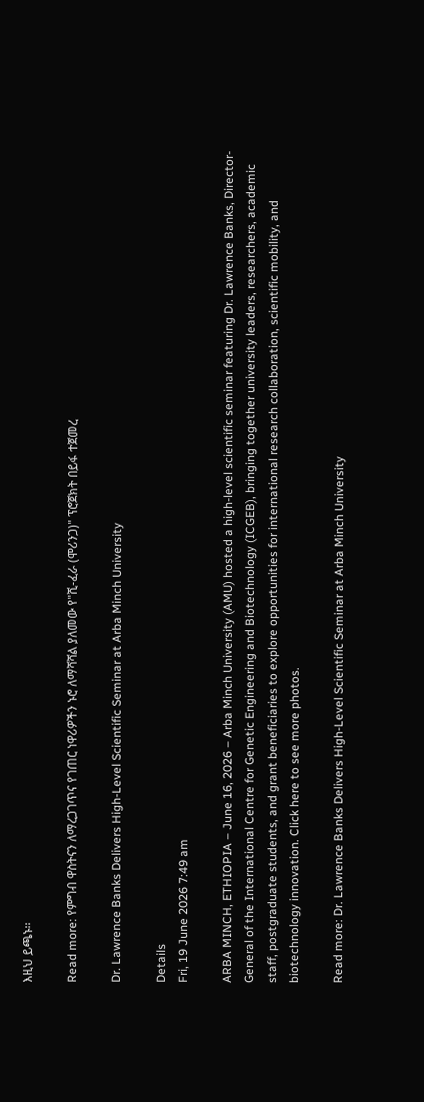እዚህ ይጫኑ፡፡

Read more: የምግብ ዋስትናን ለማረጋገጥና የገጠር ነዋሪዎችን ኑሮ ለማሻሻል ያለመው የ"ሺ-ፈራ (ሞሪንጋ)" ፕሮጀክት በይፋ ተጀመረ

Dr. Lawrence Banks Delivers High-Level Scientific Seminar at Arba Minch University

Details
Fri, 19 June 2026 7:49 am

ARBA MINCH, ETHIOPIA – June 16, 2026 – Arba Minch University (AMU) hosted a high-level scientific seminar featuring Dr. Lawrence Banks, Director-General of the International Centre for Genetic Engineering and Biotechnology (ICGEB), bringing together university leaders, researchers, academic staff, postgraduate students, and grant beneficiaries to explore opportunities for international research collaboration, scientific mobility, and biotechnology innovation. Click here to see more photos.

Read more: Dr. Lawrence Banks Delivers High-Level Scientific Seminar at Arba Minch University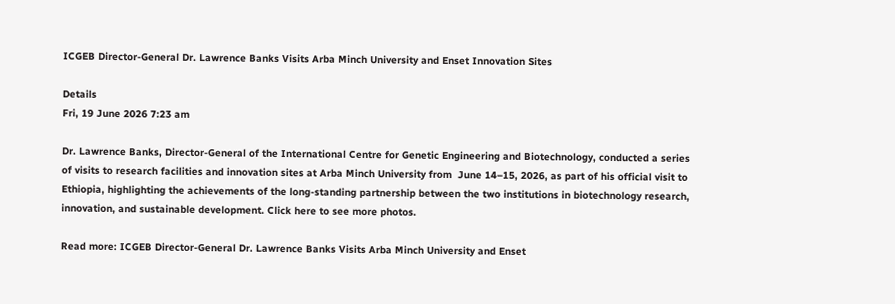ICGEB Director-General Dr. Lawrence Banks Visits Arba Minch University and Enset Innovation Sites

Details
Fri, 19 June 2026 7:23 am

Dr. Lawrence Banks, Director-General of the International Centre for Genetic Engineering and Biotechnology, conducted a series of visits to research facilities and innovation sites at Arba Minch University from  June 14–15, 2026, as part of his official visit to Ethiopia, highlighting the achievements of the long-standing partnership between the two institutions in biotechnology research, innovation, and sustainable development. Click here to see more photos.

Read more: ICGEB Director-General Dr. Lawrence Banks Visits Arba Minch University and Enset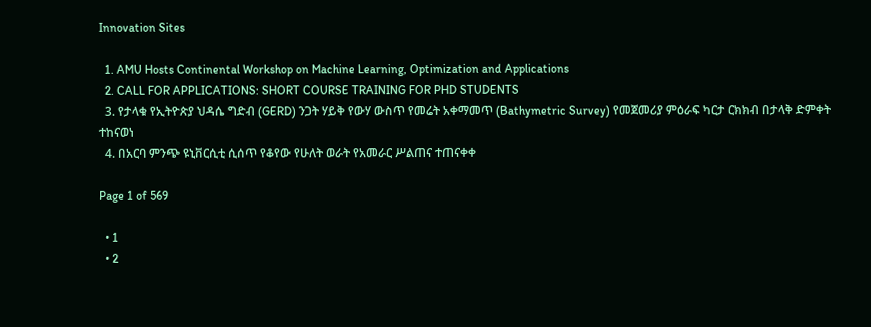Innovation Sites

  1. AMU Hosts Continental Workshop on Machine Learning, Optimization and Applications
  2. CALL FOR APPLICATIONS: SHORT COURSE TRAINING FOR PHD STUDENTS
  3. የታላቁ የኢትዮጵያ ህዳሴ ግድብ (GERD) ንጋት ሃይቅ የውሃ ውስጥ የመሬት አቀማመጥ (Bathymetric Survey) የመጀመሪያ ምዕራፍ ካርታ ርክክብ በታላቅ ድምቀት ተከናወነ
  4. በአርባ ምንጭ ዩኒቨርሲቲ ሲሰጥ የቆየው የሁለት ወራት የአመራር ሥልጠና ተጠናቀቀ

Page 1 of 569

  • 1
  • 2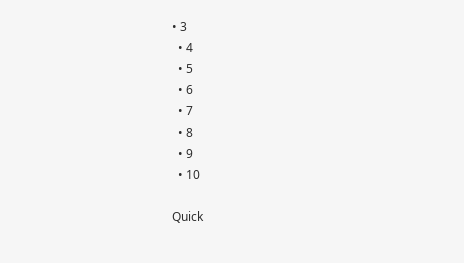• 3
  • 4
  • 5
  • 6
  • 7
  • 8
  • 9
  • 10

Quick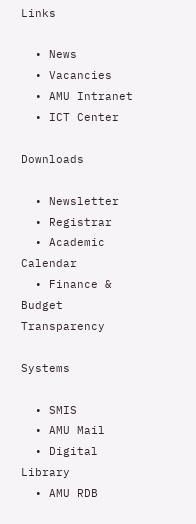Links

  • News
  • Vacancies
  • AMU Intranet
  • ICT Center

Downloads

  • Newsletter
  • Registrar
  • Academic Calendar
  • Finance & Budget Transparency

Systems

  • SMIS
  • AMU Mail
  • Digital Library
  • AMU RDB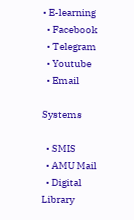• E-learning
  • Facebook
  • Telegram
  • Youtube
  • Email

Systems

  • SMIS
  • AMU Mail
  • Digital Library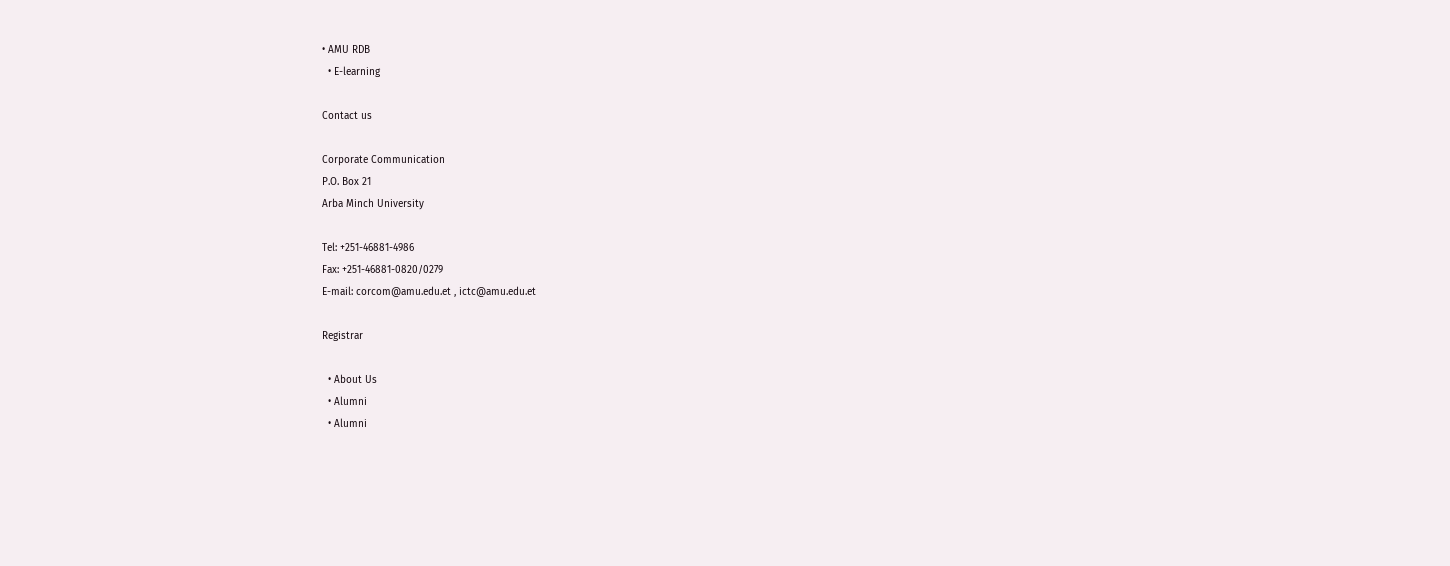• AMU RDB
  • E-learning

Contact us

Corporate Communication
P.O. Box 21
Arba Minch University

Tel: +251-46881-4986
Fax: +251-46881-0820/0279
E-mail: corcom@amu.edu.et , ictc@amu.edu.et

Registrar

  • About Us
  • Alumni
  • Alumni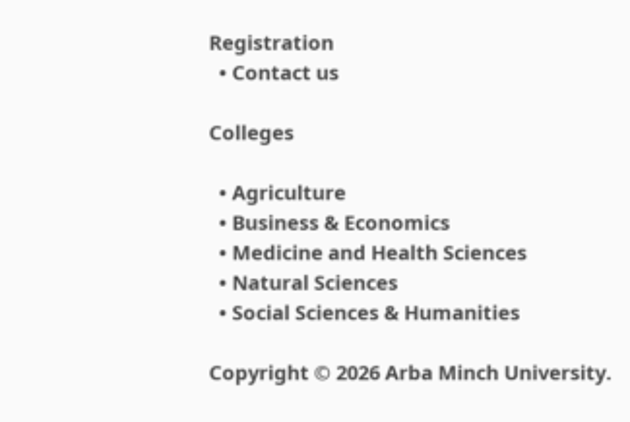Registration
  • Contact us

Colleges

  • Agriculture
  • Business & Economics
  • Medicine and Health Sciences
  • Natural Sciences
  • Social Sciences & Humanities

Copyright © 2026 Arba Minch University.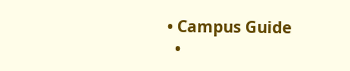• Campus Guide
  •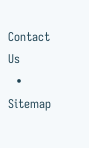Contact Us
  • Sitemap